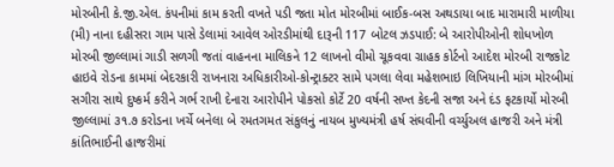મોરબીની કે.જી.એલ. કંપનીમાં કામ કરતી વખતે પડી જતા મોત મોરબીમાં બાઈક-બસ અથડાયા બાદ મારામારી માળીયા (મી) નાના દહીસરા ગામ પાસે ડેલામાં આવેલ ઓરડીમાંથી દારૂની 117 બોટલ ઝડપાઈ: બે આરોપીઓની શોધખોળ મોરબી જીલ્લામાં ગાડી સળગી જતાં વાહનના માલિકને 12 લાખનો વીમો ચૂકવવા ગ્રાહક કોર્ટનો આદેશ મોરબી રાજકોટ હાઇવે રોડના કામમાં બેદરકારી રાખનારા અધિકારીઓ-કોન્ટ્રાક્ટર સામે પગલા લેવા મહેશભાઇ લિખિયાની માંગ મોરબીમાં સગીરા સાથે દુષ્કર્મ કરીને ગર્ભ રાખી દેનારા આરોપીને પોકસો કોર્ટે 20 વર્ષની સખ્ત કેદની સજા અને દંડ ફટકાર્યો મોરબી જીલ્લામાં ૩૧.૭ કરોડના ખર્ચે બનેલા બે રમતગમત સંકુલનું નાયબ મુખ્યમંત્રી હર્ષ સંઘવીની વર્ચ્યુઅલ હાજરી અને મંત્રી કાંતિભાઈની હાજરીમાં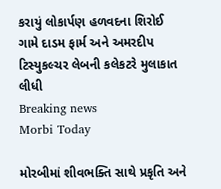કરાયું લોકાર્પણ હળવદના શિરોઈ ગામે દાડમ ફાર્મ અને અમરદીપ ટિસ્યુકલ્ચર લેબની કલેકટરે મુલાકાત લીધી
Breaking news
Morbi Today

મોરબીમાં શીવભક્તિ સાથે પ્રકૃતિ અને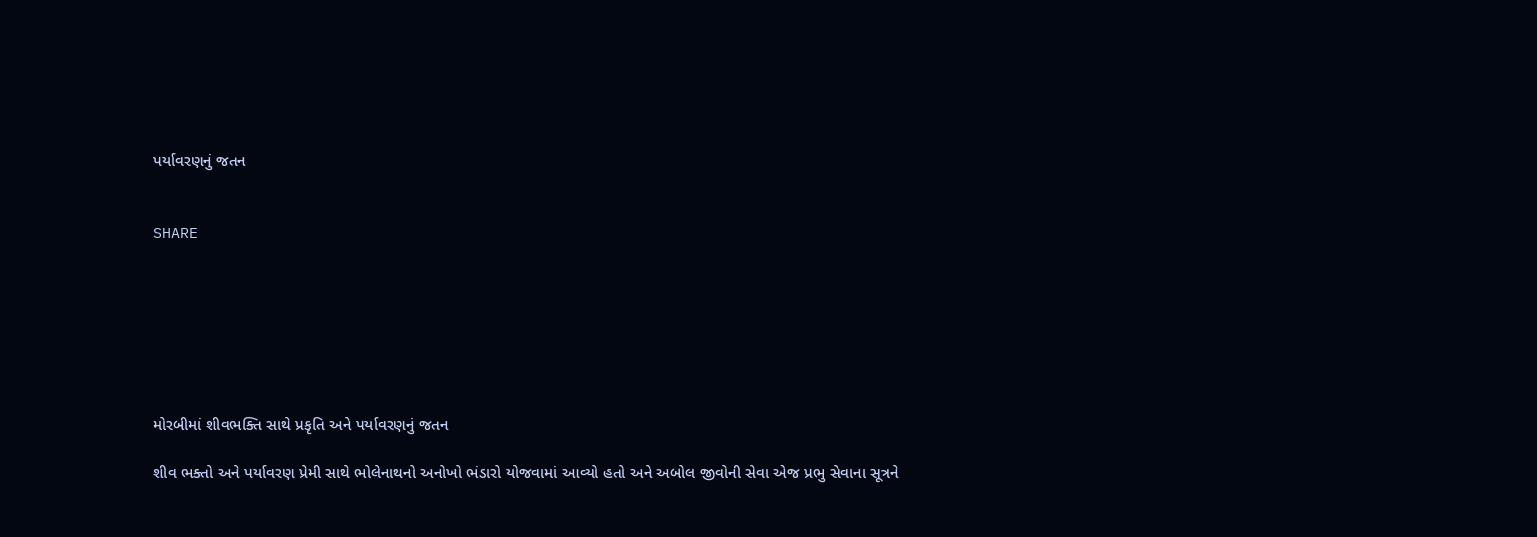પર્યાવરણનું જતન


SHARE







મોરબીમાં શીવભક્તિ સાથે પ્રકૃતિ અને પર્યાવરણનું જતન

શીવ ભક્તો અને પર્યાવરણ પ્રેમી સાથે ભોલેનાથનો અનોખો ભંડારો યોજવામાં આવ્યો હતો અને અબોલ જીવોની સેવા એજ પ્રભુ સેવાના સૂત્રને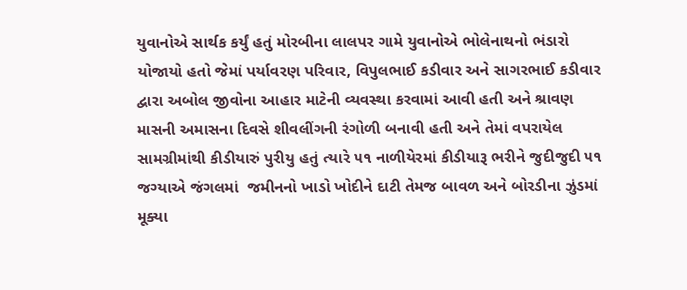યુવાનોએ સાર્થક કર્યું હતું મોરબીના લાલપર ગામે યુવાનોએ ભોલેનાથનો ભંડારો યોજાયો હતો જેમાં પર્યાવરણ પરિવાર, વિપુલભાઈ કડીવાર અને સાગરભાઈ કડીવાર દ્વારા અબોલ જીવોના આહાર માટેની વ્યવસ્થા કરવામાં આવી હતી અને શ્રાવણ માસની અમાસના દિવસે શીવલીંગની રંગોળી બનાવી હતી અને તેમાં વપરાયેલ સામગ્રીમાંથી કીડીયારું પુરીયુ હતું ત્યારે ૫૧ નાળીયેરમાં કીડીયારૂ ભરીને જુદીજુદી ૫૧ જગ્યાએ જંગલમાં  જમીનનો ખાડો ખોદીને દાટી તેમજ બાવળ અને બોરડીના ઝુંડમાં મૂક્યા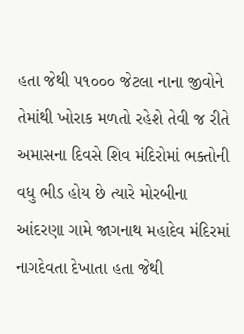હતા જેથી ૫૧૦૦૦ જેટલા નાના જીવોને તેમાંથી ખોરાક મળતો રહેશે તેવી જ રીતે અમાસના દિવસે શિવ મંદિરોમાં ભક્તોની વધુ ભીડ હોય છે ત્યારે મોરબીના આંદરણા ગામે જાગનાથ મહાદેવ મંદિરમાં નાગદેવતા દેખાતા હતા જેથી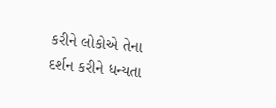કરીને લોકોએ તેના દર્શન કરીને ધન્યતા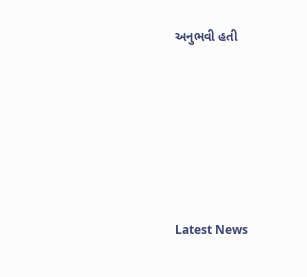અનુભવી હતી






Latest News